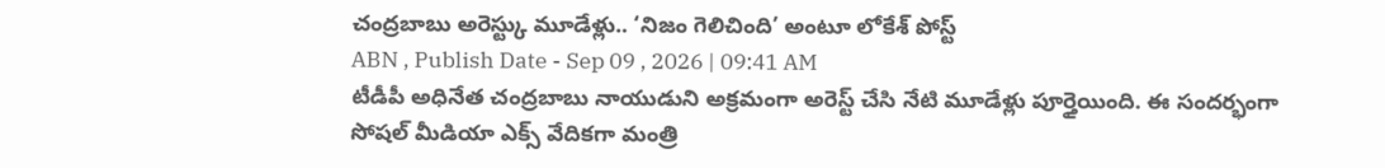చంద్రబాబు అరెస్ట్కు మూడేళ్లు.. ‘నిజం గెలిచింది’ అంటూ లోకేశ్ పోస్ట్
ABN , Publish Date - Sep 09 , 2026 | 09:41 AM
టీడీపీ అధినేత చంద్రబాబు నాయుడుని అక్రమంగా అరెస్ట్ చేసి నేటి మూడేళ్లు పూర్తైయింది. ఈ సందర్భంగా సోషల్ మీడియా ఎక్స్ వేదికగా మంత్రి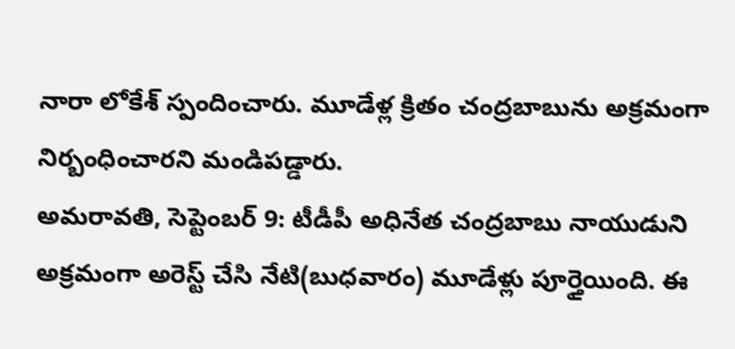నారా లోకేశ్ స్పందించారు. మూడేళ్ల క్రితం చంద్రబాబును అక్రమంగా నిర్బంధించారని మండిపడ్డారు.
అమరావతి, సెప్టెంబర్ 9: టీడీపీ అధినేత చంద్రబాబు నాయుడుని అక్రమంగా అరెస్ట్ చేసి నేటి(బుధవారం) మూడేళ్లు పూర్తైయింది. ఈ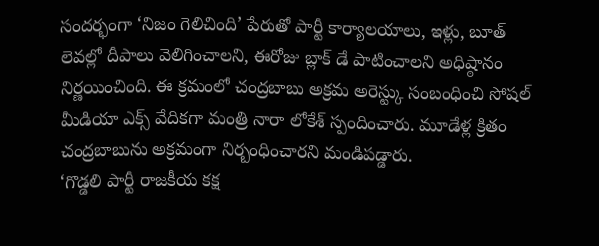సందర్భంగా ‘నిజం గెలిచింది’ పేరుతో పార్టీ కార్యాలయాలు, ఇళ్లు, బూత్ లెవల్లో దీపాలు వెలిగించాలని, ఈరోజు బ్లాక్ డే పాటించాలని అధిష్ఠానం నిర్ణయించింది. ఈ క్రమంలో చంద్రబాబు అక్రమ అరెస్ట్కు సంబంధించి సోషల్ మీడియా ఎక్స్ వేదికగా మంత్రి నారా లోకేశ్ స్పందించారు. మూడేళ్ల క్రితం చంద్రబాబును అక్రమంగా నిర్బంధించారని మండిపడ్డారు.
‘గొడ్డలి పార్టీ రాజకీయ కక్ష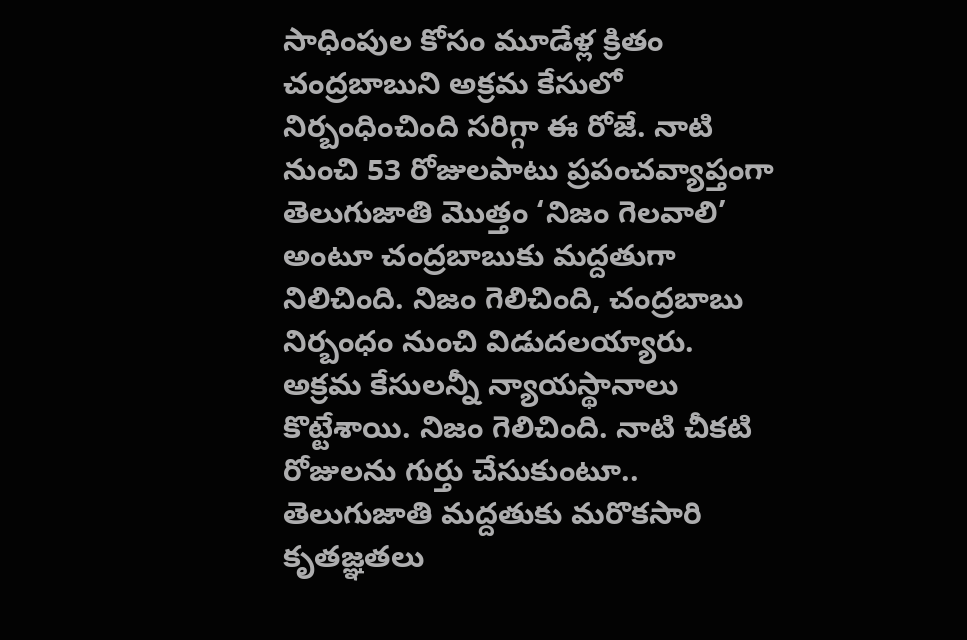సాధింపుల కోసం మూడేళ్ల క్రితం చంద్రబాబుని అక్రమ కేసులో నిర్బంధించింది సరిగ్గా ఈ రోజే. నాటి నుంచి 53 రోజులపాటు ప్రపంచవ్యాప్తంగా తెలుగుజాతి మొత్తం ‘నిజం గెలవాలి’ అంటూ చంద్రబాబుకు మద్దతుగా నిలిచింది. నిజం గెలిచింది, చంద్రబాబు నిర్బంధం నుంచి విడుదలయ్యారు. అక్రమ కేసులన్నీ న్యాయస్థానాలు కొట్టేశాయి. నిజం గెలిచింది. నాటి చీకటి రోజులను గుర్తు చేసుకుంటూ.. తెలుగుజాతి మద్దతుకు మరొకసారి కృతజ్ఞతలు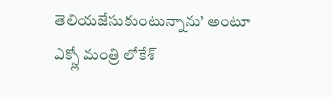తెలియజేసుకుంటున్నాను’ అంటూ ఎక్స్లో మంత్రి లోకేశ్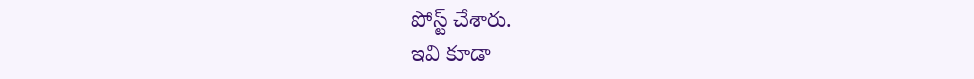పోస్ట్ చేశారు.
ఇవి కూడా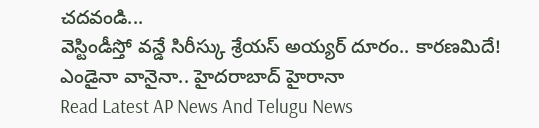చదవండి...
వెస్టిండీస్తో వన్డే సిరీస్కు శ్రేయస్ అయ్యర్ దూరం.. కారణమిదే!
ఎండైనా వానైనా.. హైదరాబాద్ హైరానా
Read Latest AP News And Telugu News